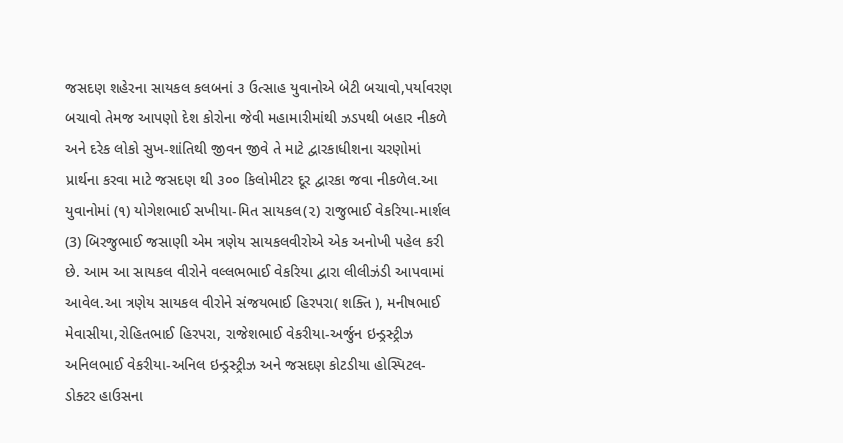જસદણ શહેરના સાયકલ કલબનાં ૩ ઉત્સાહ યુવાનોએ બેટી બચાવો,પર્યાવરણ બચાવો તેમજ આપણો દેશ કોરોના જેવી મહામારીમાંથી ઝડપથી બહાર નીકળે અને દરેક લોકો સુખ-શાંતિથી જીવન જીવે તે માટે દ્વારકાધીશના ચરણોમાં પ્રાર્થના કરવા માટે જસદણ થી ૩૦૦ કિલોમીટર દૂર દ્વારકા જવા નીકળેલ.આ યુવાનોમાં (૧) યોગેશભાઈ સખીયા-મિત સાયકલ(૨) રાજુભાઈ વેકરિયા-માર્શલ (3) બિરજુભાઈ જસાણી એમ ત્રણેય સાયકલવીરોએ એક અનોખી પહેલ કરી છે. આમ આ સાયકલ વીરોને વલ્લભભાઈ વેકરિયા દ્વારા લીલીઝંડી આપવામાં આવેલ.આ ત્રણેય સાયકલ વીરોને સંજયભાઈ હિરપરા( શક્તિ ), મનીષભાઈ મેવાસીયા,રોહિતભાઈ હિરપરા, રાજેશભાઈ વેકરીયા-અર્જુન ઇન્ડ્રસ્ટ્રીઝ અનિલભાઈ વેકરીયા-અનિલ ઇન્ડ્રસ્ટ્રીઝ અને જસદણ કોટડીયા હોસ્પિટલ-ડોક્ટર હાઉસના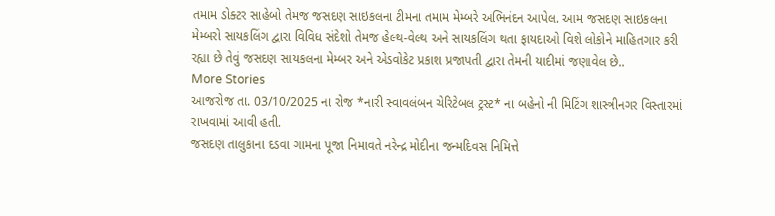તમામ ડોક્ટર સાહેબો તેમજ જસદણ સાઇકલના ટીમના તમામ મેમ્બરે અભિનંદન આપેલ. આમ જસદણ સાઇકલના મેમ્બરો સાયકલિંગ દ્વારા વિવિધ સંદેશો તેમજ હેલ્થ-વેલ્થ અને સાયકલિંગ થતા ફાયદાઓ વિશે લોકોને માહિતગાર કરી રહ્યા છે તેવું જસદણ સાયકલના મેમ્બર અને એડવોકેટ પ્રકાશ પ્રજાપતી દ્વારા તેમની યાદીમાં જણાવેલ છે..
More Stories
આજરોજ તા. 03/10/2025 ના રોજ *નારી સ્વાવલંબન ચેરિટેબલ ટ્રસ્ટ* ના બહેનો ની મિટિંગ શાસ્ત્રીનગર વિસ્તારમાં રાખવામાં આવી હતી.
જસદણ તાલુકાના દડવા ગામના પૂજા નિમાવતે નરેન્દ્ર મોદીના જન્મદિવસ નિમિત્તે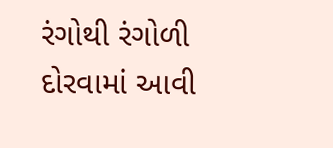રંગોથી રંગોળી દોરવામાં આવી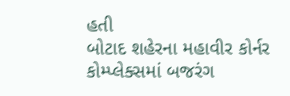હતી
બોટાદ શહેરના મહાવીર કોર્નર કોમ્પ્લેક્સમાં બજરંગ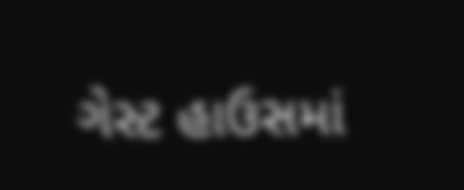ગેસ્ટ હાઉસમાં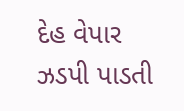દેહ વેપાર ઝડપી પાડતી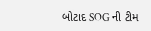બોટાદ SOG ની ટીમ